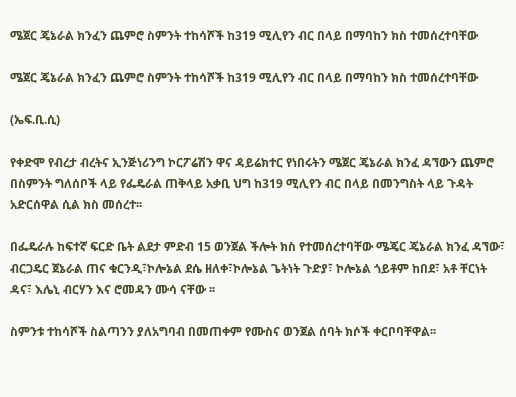ሜጀር ጄኔራል ክንፈን ጨምሮ ስምንት ተከሳሾች ከ319 ሚሊየን ብር በላይ በማባከን ክስ ተመሰረተባቸው

ሜጀር ጄኔራል ክንፈን ጨምሮ ስምንት ተከሳሾች ከ319 ሚሊየን ብር በላይ በማባከን ክስ ተመሰረተባቸው

(ኤፍ.ቢ.ሲ)

የቀድሞ የብረታ ብረትና ኢንጅነሪንግ ኮርፖሬሽን ዋና ዳይሬክተር የነበሩትን ሜጀር ጄኔራል ክንፈ ዳኘውን ጨምሮ በስምንት ግለሰቦች ላይ የፌዴራል ጠቅላይ አቃቢ ህግ ከ319 ሚሊየን ብር በላይ በመንግስት ላይ ጉዳት አድርሰዋል ሲል ክስ መሰረተ፡፡

በፌዴራሉ ከፍተኛ ፍርድ ቤት ልደታ ምድብ 15 ወንጀል ችሎት ክስ የተመሰረተባቸው ሜጄር ጄኔራል ክንፈ ዳኘው፣ ብርጋዴር ጀኔራል ጠና ቁርንዲ፣ኮሎኔል ደሴ ዘለቀ፣ኮሎኔል ጌትነት ጉድያ፣ ኮሎኔል ጎይቶም ከበደ፣ አቶ ቸርነት ዳና፣ እሌኒ ብርሃን እና ሮመዳን ሙሳ ናቸው ፡፡

ስምንቱ ተከሳሾች ስልጣንን ያለአግባብ በመጠቀም የሙስና ወንጀል ሰባት ክሶች ቀርቦባቸዋል፡፡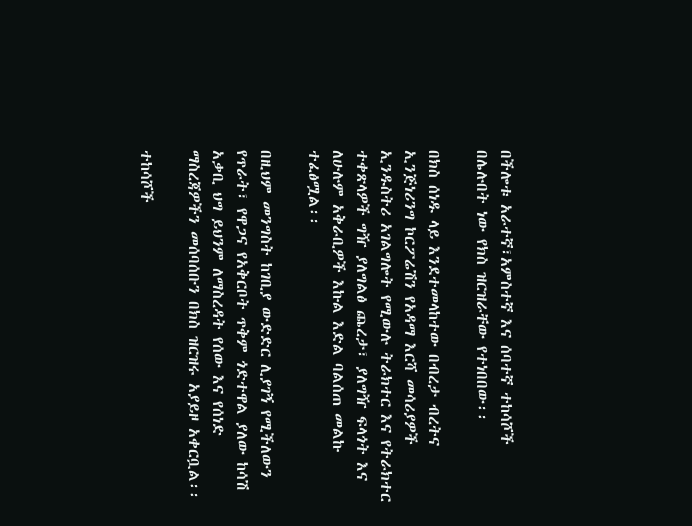በችሎቱ አራተኛ፣አምስተኛ እና ሰባተኛ ተከሳሾች በሌሉበት ነው የክስ ዝርዝራቸው የተነበበው፡፡

በክስ ሰነዱ ላይ እንደተመላከተው በብረታ ብረትና ኢንጅነሪንግ ኮርፖሬሽን የአዳማ እርሻ መሳሪያዎች ኢንዱስትሪ አገልግሎት የሚውሉ ትራክተር እና የትራክተር ተቀጽላዎች ግዥ ያለግልፅ ጨረታ፣ ያለግዥ ፍላጎት እና ለሁሉም አቅራቢዎች እኩል እድል ባልሰጠ መልኩ ተፈፅሟል፡፡

በዚህም መንግስት ከገቢያ ውድድር ሊያገኝ የሚችለውን የጥራት፣ የዋጋና የአቅርቦት ጥቅም ጎድተዋል ያለው ከሳሽ አቃቢ ህግ ይህንም ለማስረዳት የሰው እና የሰነድ ማስረጃዎችን መሰባሰቡን በክስ ዝርዝሩ አያይዞ አቀርቧል፡፡

ተከሳሾች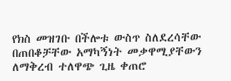የክስ መዝገቡ በችሎቱ ውስጥ ስለደረሳቸው በጠበቆቻቸው አማካኝነት መቃዋሚያቸውን ለማቅረብ ተለዋጭ ጊዜ ቀጠሮ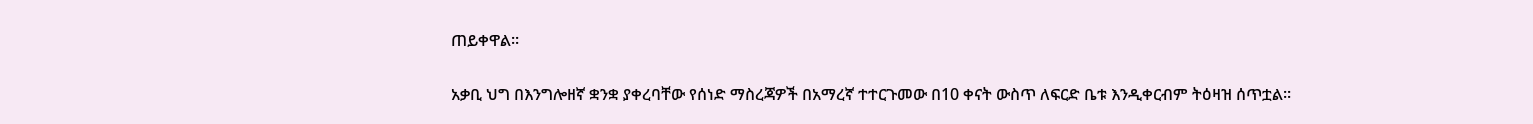ጠይቀዋል፡፡

አቃቢ ህግ በእንግሎዘኛ ቋንቋ ያቀረባቸው የሰነድ ማስረጃዎች በአማረኛ ተተርጉመው በ10 ቀናት ውስጥ ለፍርድ ቤቱ እንዲቀርብም ትዕዛዝ ሰጥቷል፡፡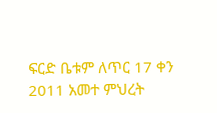ፍርድ ቤቱም ለጥር 17 ቀን 2011 አመተ ምህረት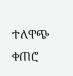ተለዋጭ ቀጠሮ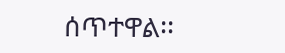ሰጥተዋል፡፡